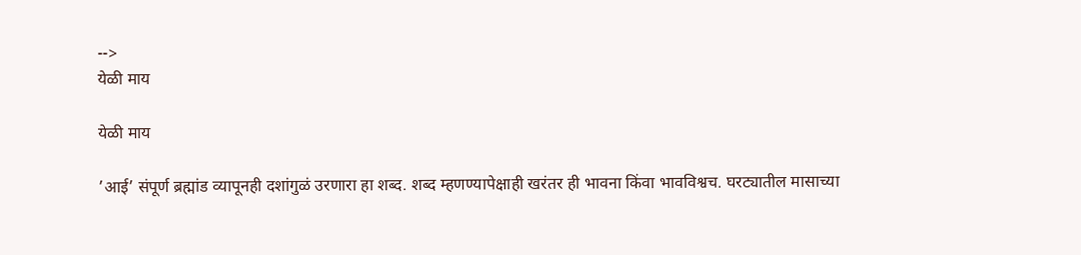-->
येळी माय

येळी माय

’आई’ संपूर्ण ब्रह्मांड व्यापूनही दशांगुळं उरणारा हा शब्द. शब्द म्हणण्यापेक्षाही खरंतर ही भावना किंवा भावविश्वच. घरट्यातील मासाच्या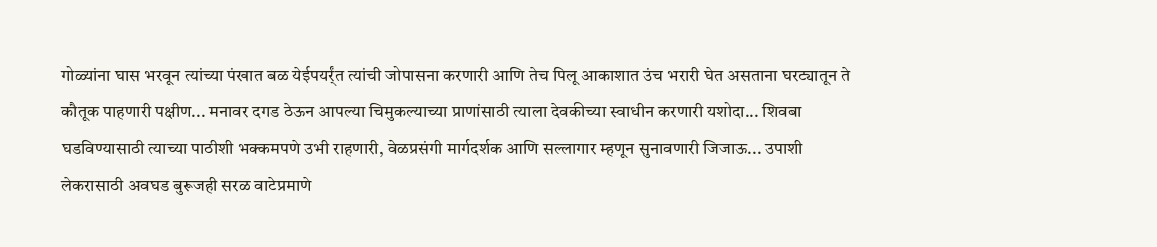गोळ्यांना घास भरवून त्यांच्या पंखात बळ येईपयर्र्ंत त्यांची जोपासना करणारी आणि तेच पिलू आकाशात उंच भरारी घेत असताना घरट्यातून ते कौतूक पाहणारी पक्षीण... मनावर दगड ठेऊन आपल्या चिमुकल्याच्या प्राणांसाठी त्याला देवकीच्या स्वाधीन करणारी यशोदा... शिवबा घडविण्यासाठी त्याच्या पाठीशी भक्कमपणे उभी राहणारी, वेळप्रसंगी मार्गदर्शक आणि सल्लागार म्हणून सुनावणारी जिजाऊ... उपाशी लेकरासाठी अवघड बुरूजही सरळ वाटेप्रमाणे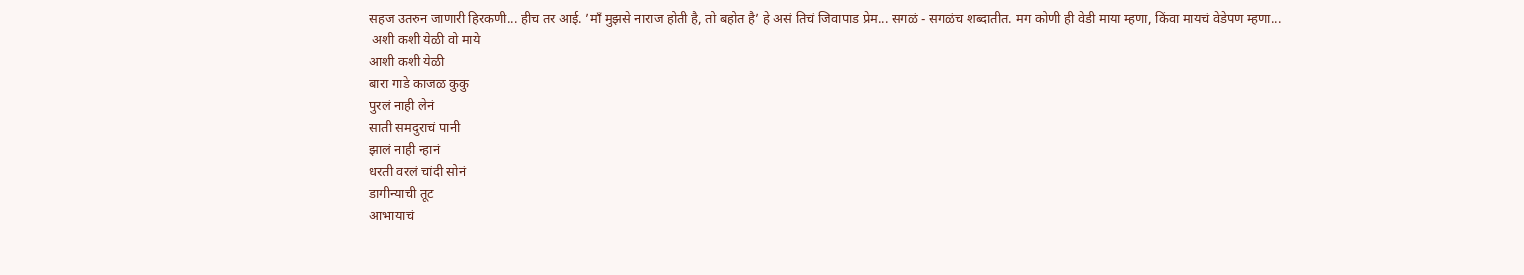सहज उतरुन जाणारी हिरकणी... हीच तर आई. ’मॉं मुझसे नाराज होती है, तो बहोत है’ हे असं तिचं जिवापाड प्रेम... सगळं - सगळंच शब्दातीत. मग कोणी ही वेडी माया म्हणा, किंवा मायचं वेडेपण म्हणा...
 अशी कशी येळी वो माये
आशी कशी येळी
बारा गाडे काजळ कुकु
पुरलं नाही लेनं
साती समदुराचं पानी
झालं नाही न्हानं
धरती वरलं चांदी सोनं
डागीन्याची तूट
आभायाचं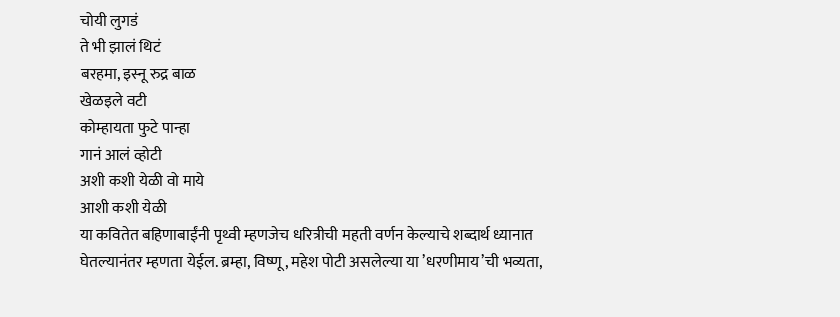चोयी लुगडं
ते भी झालं थिटं
बरहमा, इस्नू रुद्र बाळ
खेळइले वटी
कोम्हायता फुटे पान्हा
गानं आलं व्होटी
अशी कशी येळी वो माये
आशी कशी येळी
या कवितेत बहिणाबाईंनी पृथ्वी म्हणजेच धरित्रीची महती वर्णन केल्याचे शब्दार्थ ध्यानात घेतल्यानंतर म्हणता येईल. ब्रम्हा, विष्णू, महेश पोटी असलेल्या या ’धरणीमाय’ची भव्यता,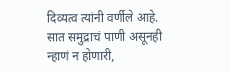दिव्यत्व त्यांनी वर्णीले आहे. सात समुद्राचं पाणी असूनही न्हाणं न होणारी,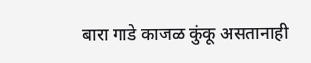बारा गाडे काजळ कुंकू असतानाही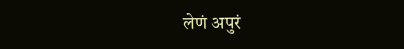लेणं अपुरं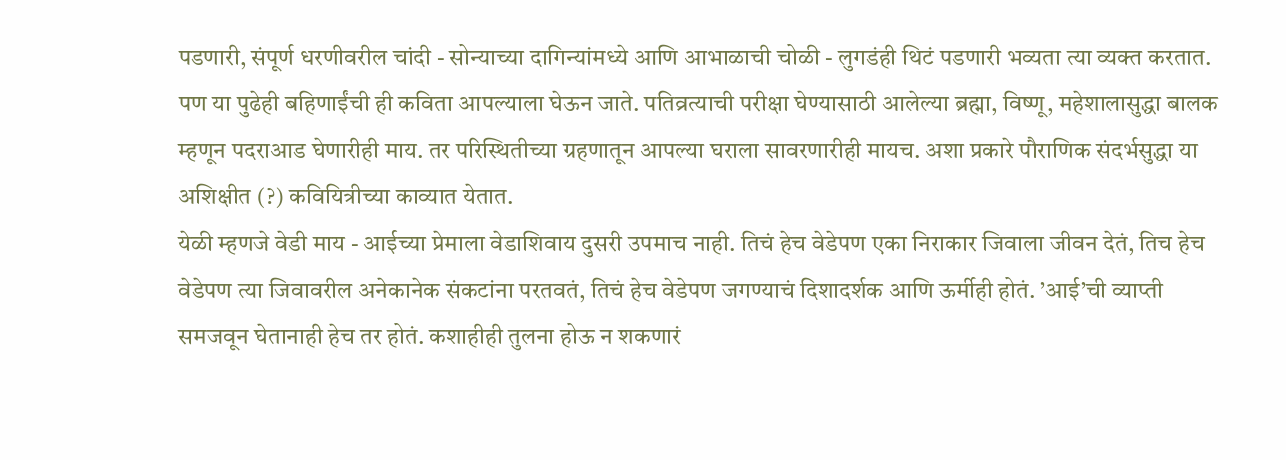पडणारी, संपूर्ण धरणीवरील चांदी - सोन्याच्या दागिन्यांमध्ये आणि आभाळाची चोळी - लुगडंही थिटं पडणारी भव्यता त्या व्यक्त करतात. पण या पुढेही बहिणाईंची ही कविता आपल्याला घेऊन जाते. पतिव्रत्याची परीक्षा घेण्यासाठी आलेल्या ब्रह्मा, विष्णू, महेशालासुद्धा बालक म्हणून पदराआड घेणारीही माय. तर परिस्थितीच्या ग्रहणातून आपल्या घराला सावरणारीही मायच. अशा प्रकारे पौराणिक संदर्भसुद्धा या अशिक्षीत (?) कवियित्रीच्या काव्यात येतात.
येळी म्हणजे वेडी माय - आईच्या प्रेमाला वेडाशिवाय दुसरी उपमाच नाही. तिचं हेच वेडेपण एका निराकार जिवाला जीवन देतं, तिच हेच वेडेपण त्या जिवावरील अनेकानेक संकटांना परतवतं, तिचं हेच वेडेपण जगण्याचं दिशादर्शक आणि ऊर्मीही होतं. ’आई’ची व्याप्ती समजवून घेतानाही हेच तर होतं. कशाहीही तुलना होऊ न शकणारं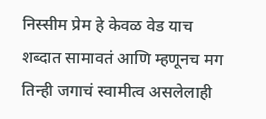निस्सीम प्रेम हे केवळ वेड याच शब्दात सामावतं आणि म्हणूनच मग तिन्ही जगाचं स्वामीत्व असलेलाही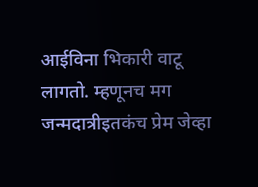आईविना भिकारी वाटू लागतो. म्हणूनच मग जन्मदात्रीइतकंच प्रेम जेव्हा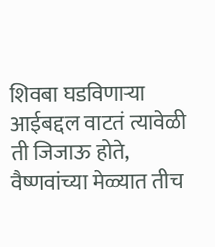शिवबा घडविणार्‍या आईबद्दल वाटतं त्यावेळी ती जिजाऊ होते, वैष्णवांच्या मेळ्यात तीच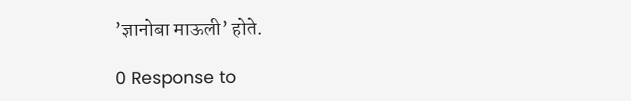’ज्ञानोबा माऊली’ होते.

0 Response to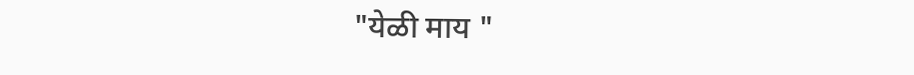"येळी माय "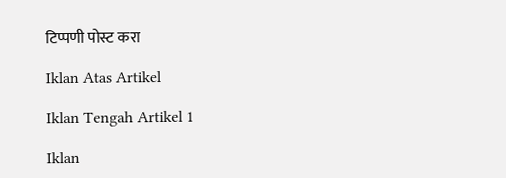टिप्पणी पोस्ट करा

Iklan Atas Artikel

Iklan Tengah Artikel 1

Iklan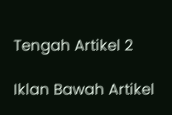Tengah Artikel 2

Iklan Bawah Artikel